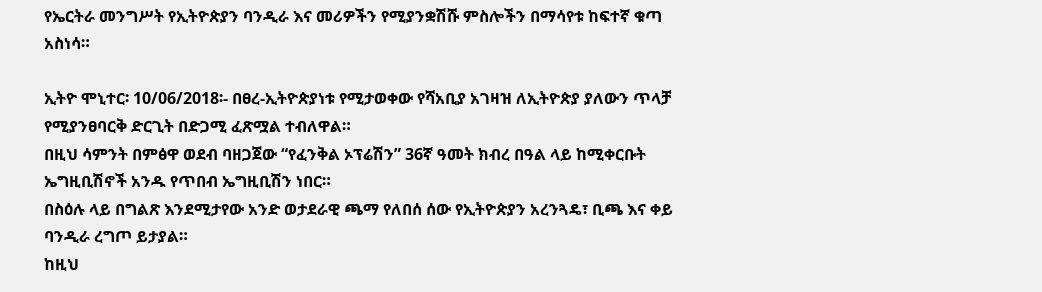የኤርትራ መንግሥት የኢትዮጵያን ባንዲራ እና መሪዎችን የሚያንቋሽሹ ምስሎችን በማሳየቱ ከፍተኛ ቁጣ አስነሳ።

ኢትዮ ሞኒተር፡ 10/06/2018፡- በፀረ-ኢትዮጵያነቱ የሚታወቀው የሻአቢያ አገዛዝ ለኢትዮጵያ ያለውን ጥላቻ የሚያንፀባርቅ ድርጊት በድጋሚ ፈጽሟል ተብለዋል።
በዚህ ሳምንት በምፅዋ ወደብ ባዘጋጀው “የፈንቅል ኦፕሬሽን” 36ኛ ዓመት ክብረ በዓል ላይ ከሚቀርቡት ኤግዚቢሽኖች አንዱ የጥበብ ኤግዚቢሽን ነበር።
በስዕሉ ላይ በግልጽ እንደሚታየው አንድ ወታደራዊ ጫማ የለበሰ ሰው የኢትዮጵያን አረንጓዴ፣ ቢጫ እና ቀይ ባንዲራ ረግጦ ይታያል።
ከዚህ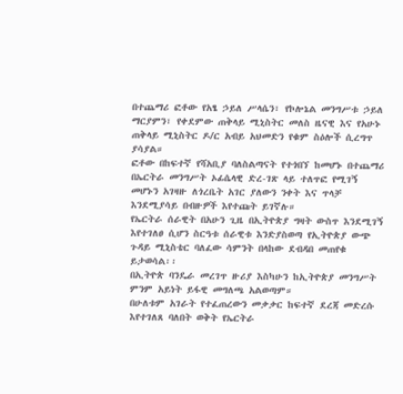በተጨማሪ ፎቶው የአፄ ኃይለ ሥላሴን፣ የኮሎኔል መንግሥቱ ኃይለ ማርያምን፣ የቀደምው ጠቅላይ ሚኒስትር መለስ ዜናዊ እና የአሁኑ ጠቅላይ ሚኒስትር ዶ/ር አብይ አህመድን የቁም ስዕሎች ሲረግጥ ያሳያል።
ፎቶው በከፍተኛ የሻአቢያ ባለስልጣናት የተጎበኘ ከመሆኑ በተጨማሪ በኤርትራ መንግሥት ኦፊሴላዊ ድረ-ገጽ ላይ ተለጥፎ የሚገኝ መሆኑን አገዛዙ ለጎረቤት አገር ያለውን ንቀት እና ጥላቻ እንደሚያሳይ በብዙዎች እየተጩት ይገኛሉ።
የኤርትራ ሰራዊት በአሁን ጊዜ በኢትዮጵያ ግዛት ውስጥ እንደሚገኝ እየተገለፀ ሲሆን ስርዓቱ ሰራዊቱ እንድያስወጣ የኢትዮጵያ ውጭ ጉዳይ ሚኒስቴር ባለፈው ሳምንት በላከው ደብዳበ መጠየቁ ይታወሳል፡፡
በኢትዮጵ ባንዴራ መረገጥ ዙሪያ እስካሁን ከኢትዮጵያ መንግሥት ምንም አይነት ይፋዊ መግለጫ አልወጣም።
በሁለቱም አገራት የተፈጠረውን መቃቃር ከፍተኛ ደረጃ መድረሱ እየተገለጸ ባለበት ወቅት የኤርትራ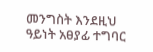መንግስት እንደዚህ ዓይነት አፀያፊ ተግባር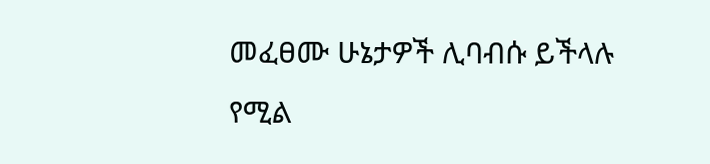መፈፀሙ ሁኔታዎች ሊባብሱ ይችላሉ የሚል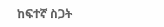ከፍተኛ ስጋት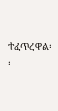ተፈጥረዋል፡፡